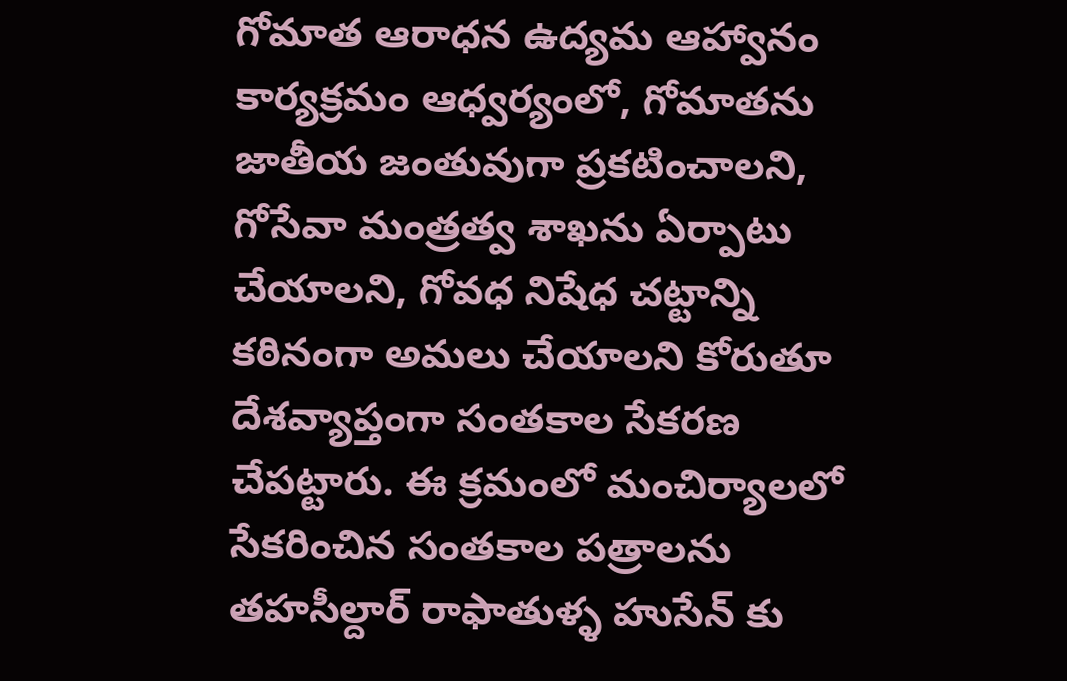గోమాత ఆరాధన ఉద్యమ ఆహ్వానం కార్యక్రమం ఆధ్వర్యంలో, గోమాతను జాతీయ జంతువుగా ప్రకటించాలని, గోసేవా మంత్రత్వ శాఖను ఏర్పాటు చేయాలని, గోవధ నిషేధ చట్టాన్ని కఠినంగా అమలు చేయాలని కోరుతూ దేశవ్యాప్తంగా సంతకాల సేకరణ చేపట్టారు. ఈ క్రమంలో మంచిర్యాలలో సేకరించిన సంతకాల పత్రాలను తహసీల్దార్ రాఫాతుళ్ళ హుసేన్ కు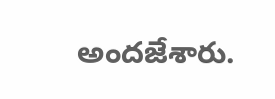అందజేశారు.